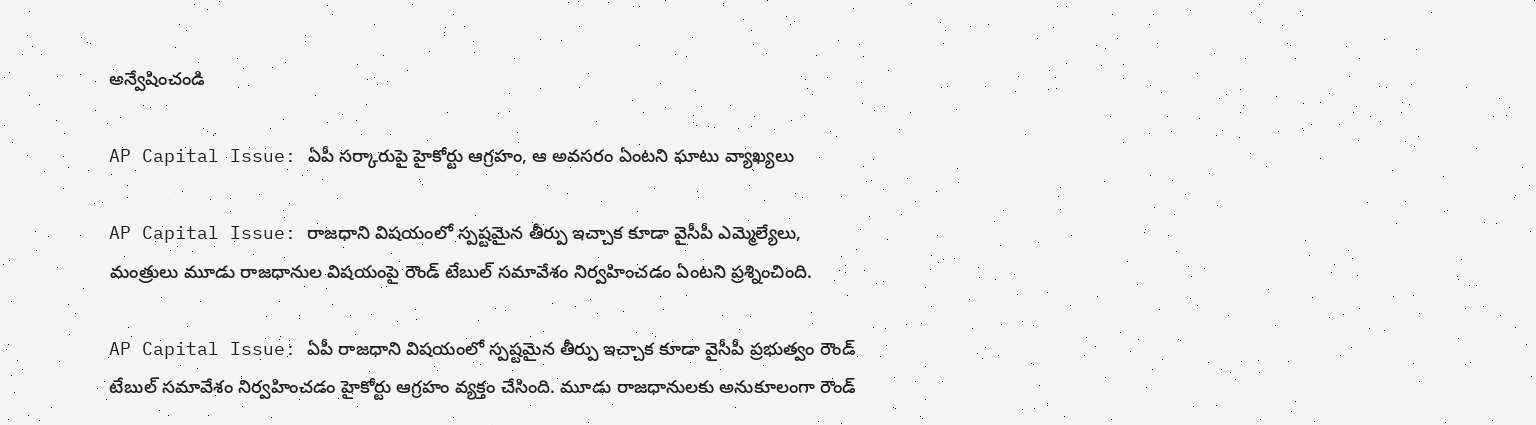అన్వేషించండి

AP Capital Issue: ఏపీ సర్కారుపై హైకోర్టు ఆగ్రహం, ఆ అవసరం ఏంటని ఘాటు వ్యాఖ్యలు

AP Capital Issue: రాజధాని విషయంలో స్పష్టమైన తీర్పు ఇచ్చాక కూడా వైసీపీ ఎమ్మెల్యేలు, మంత్రులు మూడు రాజధానుల విషయంపై రౌండ్ టేబుల్ సమావేశం నిర్వహించడం ఏంటని ప్రశ్నించింది.

AP Capital Issue: ఏపీ రాజధాని విషయంలో స్పష్టమైన తీర్పు ఇచ్చాక కూడా వైసీపీ ప్రభుత్వం రౌండ్ టేబుల్ సమావేశం నిర్వహించడం హైకోర్టు ఆగ్రహం వ్యక్తం చేసింది. మూడు రాజధానులకు అనుకూలంగా రౌండ్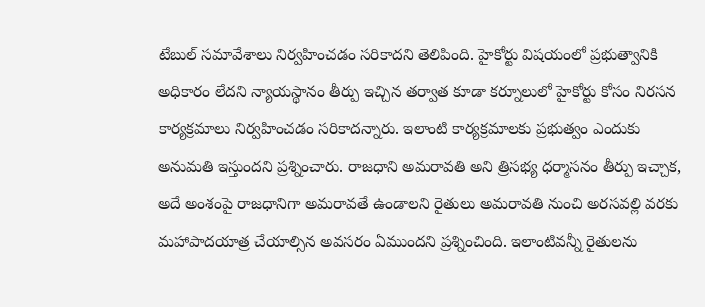టేబుల్ సమావేశాలు నిర్వహించడం సరికాదని తెలిపింది. హైకోర్టు విషయంలో ప్రభుత్వానికి అధికారం లేదని న్యాయస్థానం తీర్పు ఇచ్చిన తర్వాత కూడా కర్నూలులో హైకోర్టు కోసం నిరసన కార్యక్రమాలు నిర్వహించడం సరికాదన్నారు. ఇలాంటి కార్యక్రమాలకు ప్రభుత్వం ఎందుకు అనుమతి ఇస్తుందని ప్రశ్నించారు. రాజధాని అమరావతి అని త్రిసభ్య ధర్మాసనం తీర్పు ఇచ్చాక, అదే అంశంపై రాజధానిగా అమరావతే ఉండాలని రైతులు అమరావతి నుంచి అరసవల్లి వరకు మహాపాదయాత్ర చేయాల్సిన అవసరం ఏముందని ప్రశ్నించింది. ఇలాంటివన్నీ రైతులను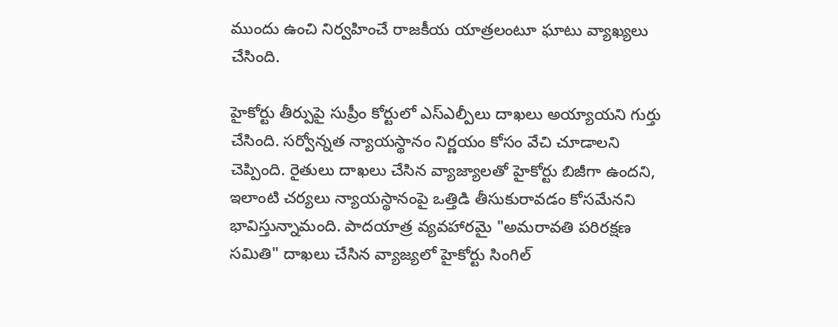ముందు ఉంచి నిర్వహించే రాజకీయ యాత్రలంటూ ఘాటు వ్యాఖ్యలు చేసింది.

హైకోర్టు తీర్పుపై సుప్రీం కోర్టులో ఎస్ఎల్పీలు దాఖలు అయ్యాయని గుర్తు చేసింది. సర్వోన్నత న్యాయస్థానం నిర్ణయం కోసం వేచి చూడాలని చెప్పింది. రైతులు దాఖలు చేసిన వ్యాజ్యాలతో హైకోర్టు బిజీగా ఉందని, ఇలాంటి చర్యలు న్యాయస్థానంపై ఒత్తిడి తీసుకురావడం కోసమేనని భావిస్తున్నామంది. పాదయాత్ర వ్యవహారమై "అమరావతి పరిరక్షణ సమితి" దాఖలు చేసిన వ్యాజ్యలో హైకోర్టు సింగిల్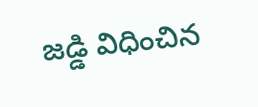జడ్డి విధించిన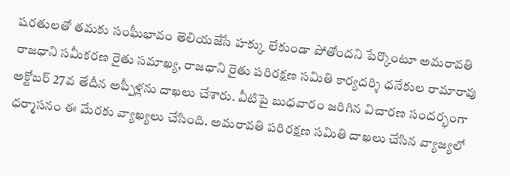షరతులతో తమకు సంఘీభావం తెలియజేసే హక్కు లేకుండా పోతోందని పేర్కొంటూ అమరావతి రాజధాని సమీకరణ రైతు సమాఖ్య, రాజధాని రైతు పరిరక్షణ సమితి కార్యదర్శి ధనేకుల రామారావు అక్టోబర్ 27వ తేదీన అప్పీళ్లను దాఖలు చేశారు. వీటిపై బుధవారం జరిగిన విచారణ సందర్భంగా ధర్మాసనం ఈ మేరకు వ్యాఖ్యలు చేసింది. అమరావతి పరిరక్షణ సమితి దాఖలు చేసిన వ్యాజ్యలో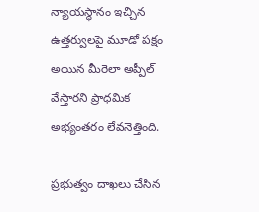న్యాయస్థానం ఇచ్చిన ఉత్తర్వులపై మూడో పక్షం అయిన మీరెలా అప్పీల్ వేస్తారని ప్రాధమిక అభ్యంతరం లేవనెత్తింది.

ప్రభుత్వం దాఖలు చేసిన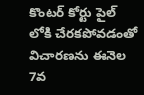కొంటర్ కోర్టు పైల్ లోకి చేరకపోవడంతో విచారణను ఈనెల 7వ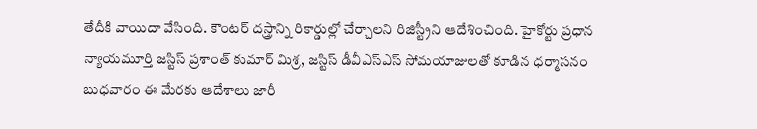తేదీకి వాయిదా వేసింది. కౌంటర్ దస్త్రాన్ని రికార్డుల్లో చేర్చాలని రిజిస్ట్రీని ఆదేశించింది. హైకోర్టు ప్రధాన న్యాయమూర్తి జస్టిస్ ప్రశాంత్ కుమార్ మిశ్ర, జస్టిస్ డీవీఎస్ఎస్ సోమయాజులతో కూడిన ధర్మాసనం బుధవారం ఈ మేరకు ఆదేశాలు జారీ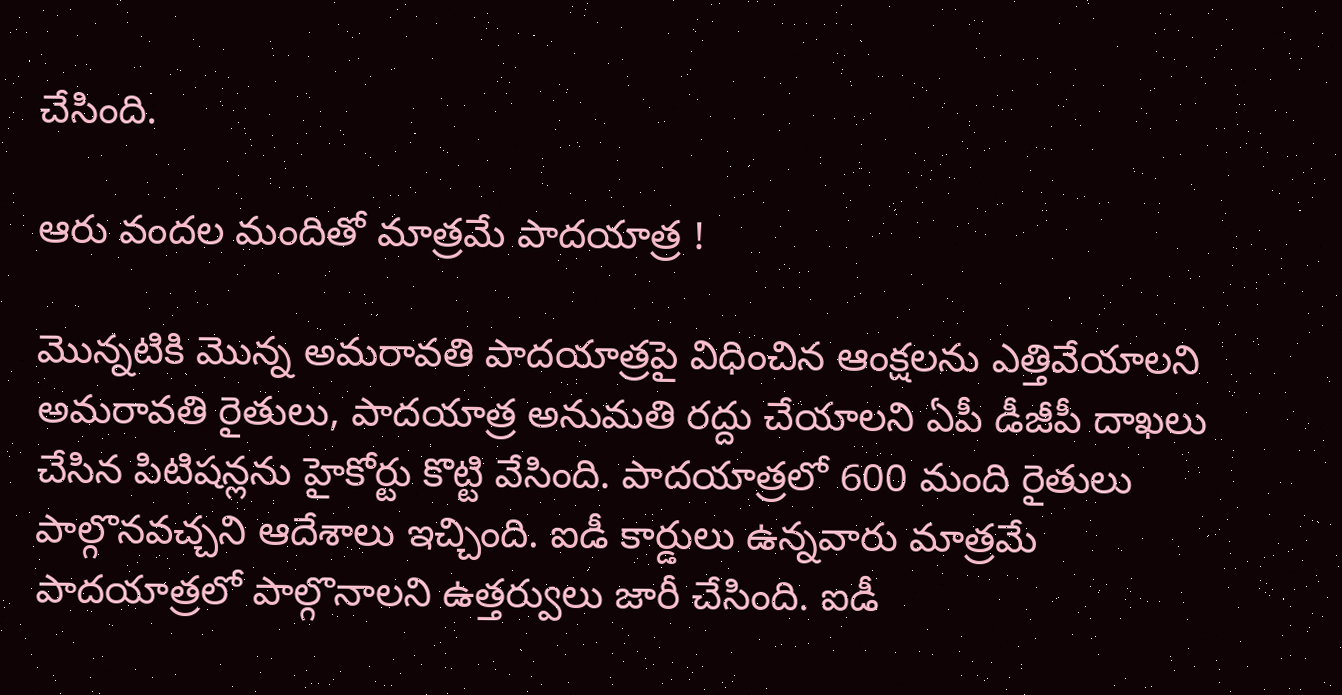చేసింది.

ఆరు వందల మందితో మాత్రమే పాదయాత్ర !

మొన్నటికి మొన్న అమరావతి పాదయాత్రపై విధించిన ఆంక్షలను ఎత్తివేయాలని అమరావతి రైతులు, పాదయాత్ర అనుమతి రద్దు చేయాలని ఏపీ డీజీపీ దాఖలు చేసిన పిటిషన్లను హైకోర్టు కొట్టి వేసింది. పాదయాత్రలో 600 మంది రైతులు పాల్గొనవచ్చని ఆదేశాలు ఇచ్చింది. ఐడీ కార్డులు ఉన్నవారు మాత్రమే పాదయాత్రలో పాల్గొనాలని ఉత్తర్వులు జారీ చేసింది. ఐడీ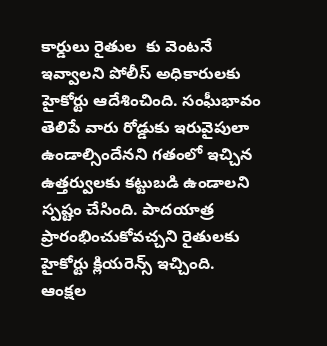కార్డులు రైతుల  కు వెంటనే ఇవ్వాలని పోలీస్ అధికారులకు హైకోర్టు ఆదేశించింది. సంఘీభావం తెలిపే వారు రోడ్డుకు ఇరువైపులా ఉండాల్సిందేనని గతంలో ఇచ్చిన ఉత్తర్వులకు కట్టుబడి ఉండాలని స్పష్టం చేసింది. పాదయాత్ర ప్రారంభించుకోవచ్చని రైతులకు హైకోర్టు క్లియరెన్స్ ఇచ్చింది. ఆంక్షల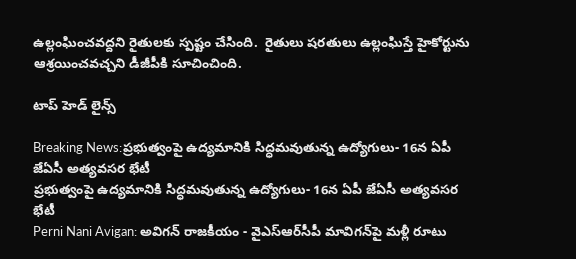ఉల్లంఘించవద్దని రైతులకు స్పష్టం చేసింది.  రైతులు షరతులు ఉల్లంఘిస్తే హైకోర్టును ఆశ్రయించవచ్చని డీజీపీకి సూచించింది.

టాప్ హెడ్ లైన్స్

Breaking News:ప్రభుత్వంపై ఉద్యమానికి సిద్ధమవుతున్న ఉద్యోగులు- 16న ఏపీ జేఏసీ అత్యవసర భేటీ
ప్రభుత్వంపై ఉద్యమానికి సిద్ధమవుతున్న ఉద్యోగులు- 16న ఏపీ జేఏసీ అత్యవసర భేటీ
Perni Nani Avigan: అవిగన్ రాజకీయం - వైఎస్‌ఆర్‌సీపీ మావిగన్‌పై మళ్లీ రూటు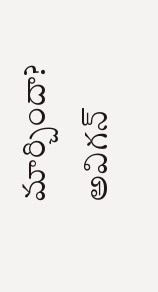మార్చిందా?
అవిగన్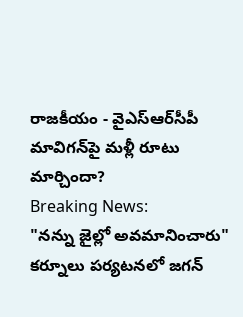రాజకీయం - వైఎస్‌ఆర్‌సీపీ మావిగన్‌పై మళ్లీ రూటు మార్చిందా?
Breaking News:
"నన్ను జైల్లో అవమానించారు" కర్నూలు పర్యటనలో జగన్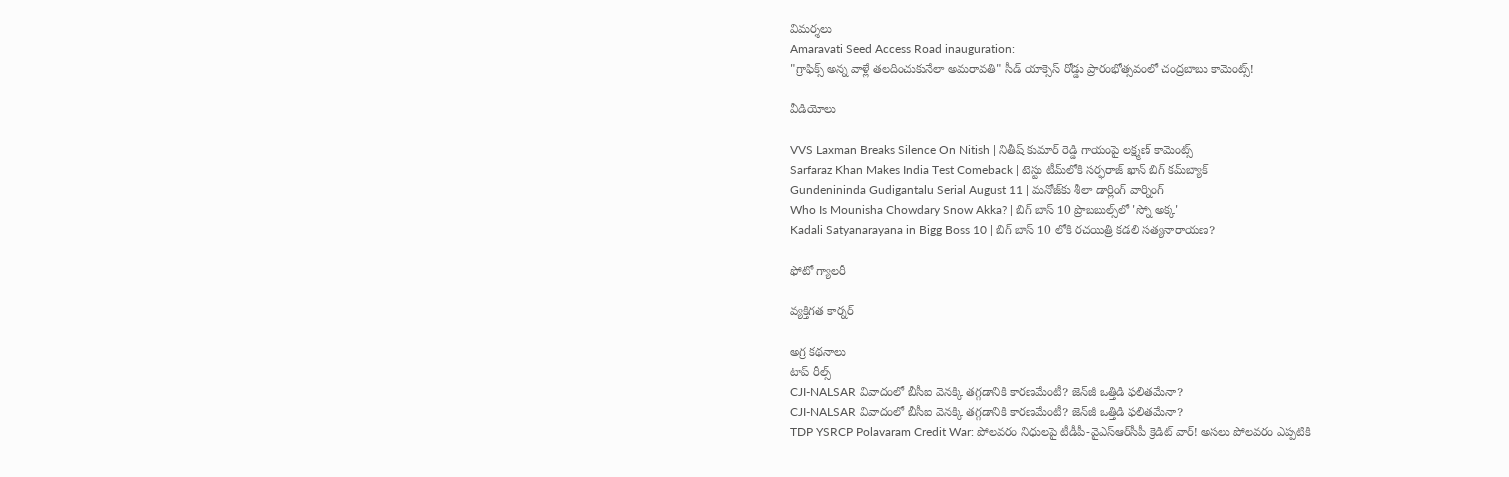విమర్శలు
Amaravati Seed Access Road inauguration:
"గ్రాఫిక్స్ అన్న వాళ్లే తలదించుకునేలా అమరావతి" సీడ్ యాక్సెస్ రోడ్డు ప్రారంభోత్సవంలో చంద్రబాబు కామెంట్స్!

వీడియోలు

VVS Laxman Breaks Silence On Nitish | నితీష్ కుమార్ రెడ్డి గాయంపై లక్ష్మణ్ కామెంట్స్
Sarfaraz Khan Makes India Test Comeback | టెస్టు టీమ్‌లోకి సర్ఫరాజ్ ఖాన్ బిగ్ కమ్‌బ్యాక్
Gundenininda Gudigantalu Serial August 11 | మనోజ్‌కు శీలా డార్లింగ్ వార్నింగ్
Who Is Mounisha Chowdary Snow Akka? | బిగ్ బాస్ 10 ప్రొబబుల్స్‌లో 'స్నో అక్క'
Kadali Satyanarayana in Bigg Boss 10 | బిగ్ బాస్ 10 లోకి రచయిత్రి కడలి సత్యనారాయణ?

ఫోటో గ్యాలరీ

వ్యక్తిగత కార్నర్

అగ్ర కథనాలు
టాప్ రీల్స్
CJI-NALSAR వివాదంలో బీసీఐ వెనక్కి తగ్గడానికి కారణమేంటీ? జెన్‌జీ ఒత్తిడి ఫలితమేనా?
CJI-NALSAR వివాదంలో బీసీఐ వెనక్కి తగ్గడానికి కారణమేంటీ? జెన్‌జీ ఒత్తిడి ఫలితమేనా?
TDP YSRCP Polavaram Credit War: పోలవరం నిధులపై టీడీపీ-వైఎస్‌ఆర్‌సీపీ క్రెడిట్ వార్! అసలు పోలవరం ఎప్పటికి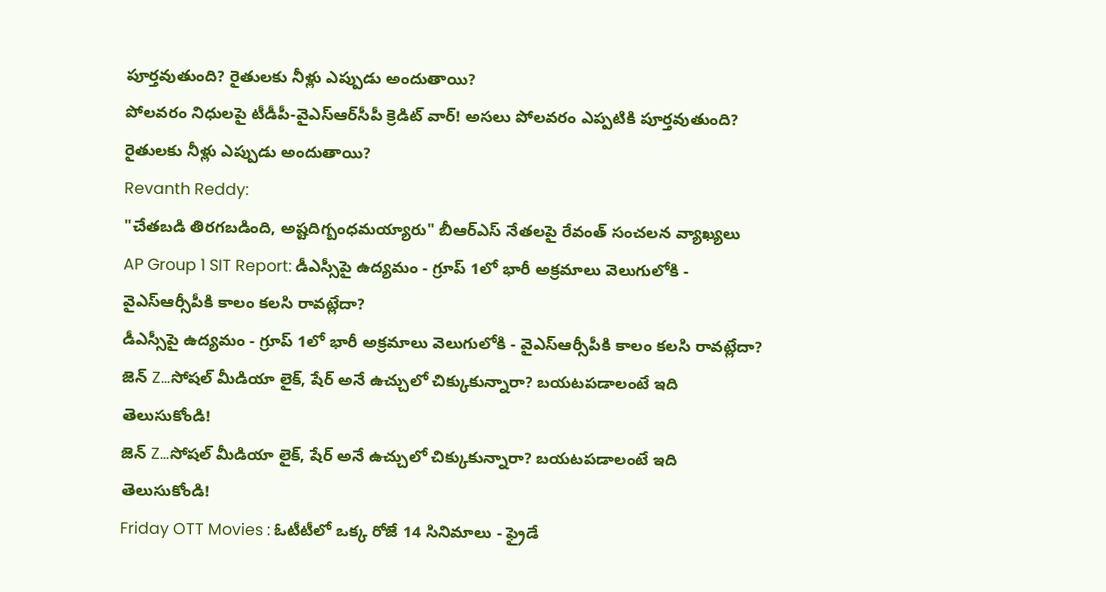పూర్తవుతుంది? రైతులకు నీళ్లు ఎప్పుడు అందుతాయి?
పోలవరం నిధులపై టీడీపీ-వైఎస్‌ఆర్‌సీపీ క్రెడిట్ వార్! అసలు పోలవరం ఎప్పటికి పూర్తవుతుంది? రైతులకు నీళ్లు ఎప్పుడు అందుతాయి?
Revanth Reddy:
"చేతబడి తిరగబడింది, అష్టదిగ్బంధమయ్యారు" బీఆర్‌ఎస్ నేతలపై రేవంత్ సంచలన వ్యాఖ్యలు
AP Group 1 SIT Report: డీఎస్సీపై ఉద్యమం - గ్రూప్ 1లో భారీ అక్రమాలు వెలుగులోకి - వైఎస్ఆర్సీపీకి కాలం కలసి రావట్లేదా?
డీఎస్సీపై ఉద్యమం - గ్రూప్ 1లో భారీ అక్రమాలు వెలుగులోకి - వైఎస్ఆర్సీపీకి కాలం కలసి రావట్లేదా?
జెన్ Z...సోషల్ మీడియా లైక్‌, షేర్ అనే ఉచ్చులో చిక్కుకున్నారా? బయటపడాలంటే ఇది తెలుసుకోండి!
జెన్ Z...సోషల్ మీడియా లైక్‌, షేర్ అనే ఉచ్చులో చిక్కుకున్నారా? బయటపడాలంటే ఇది తెలుసుకోండి!
Friday OTT Movies : ఓటీటీలో ఒక్క రోజే 14 సినిమాలు - ఫ్రైడే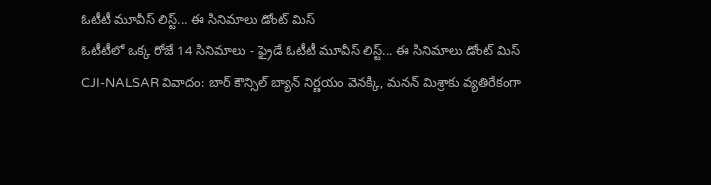ఓటీటీ మూవీస్ లిస్ట్... ఈ సినిమాలు డోంట్ మిస్
ఓటీటీలో ఒక్క రోజే 14 సినిమాలు - ఫ్రైడే ఓటీటీ మూవీస్ లిస్ట్... ఈ సినిమాలు డోంట్ మిస్
CJI-NALSAR వివాదం: బార్ కౌన్సిల్ బ్యాన్ నిర్ణయం వెనక్కి, మనన్ మిశ్రాకు వ్యతిరేకంగా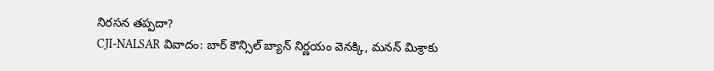నిరసన తప్పదా?
CJI-NALSAR వివాదం: బార్ కౌన్సిల్ బ్యాన్ నిర్ణయం వెనక్కి, మనన్ మిశ్రాకు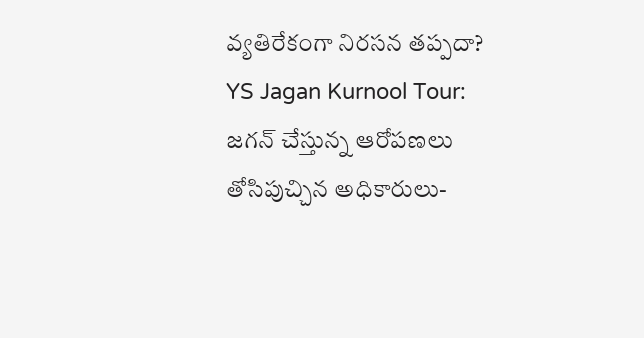వ్యతిరేకంగా నిరసన తప్పదా?
YS Jagan Kurnool Tour: జగన్‌ చేస్తున్న ఆరోపణలు తోసిపుచ్చిన అధికారులు-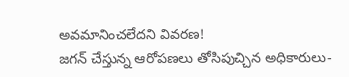అవమానించలేదని వివరణ!
జగన్‌ చేస్తున్న ఆరోపణలు తోసిపుచ్చిన అధికారులు-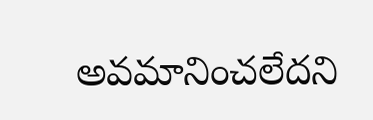అవమానించలేదని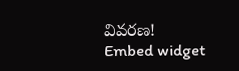వివరణ!
Embed widget